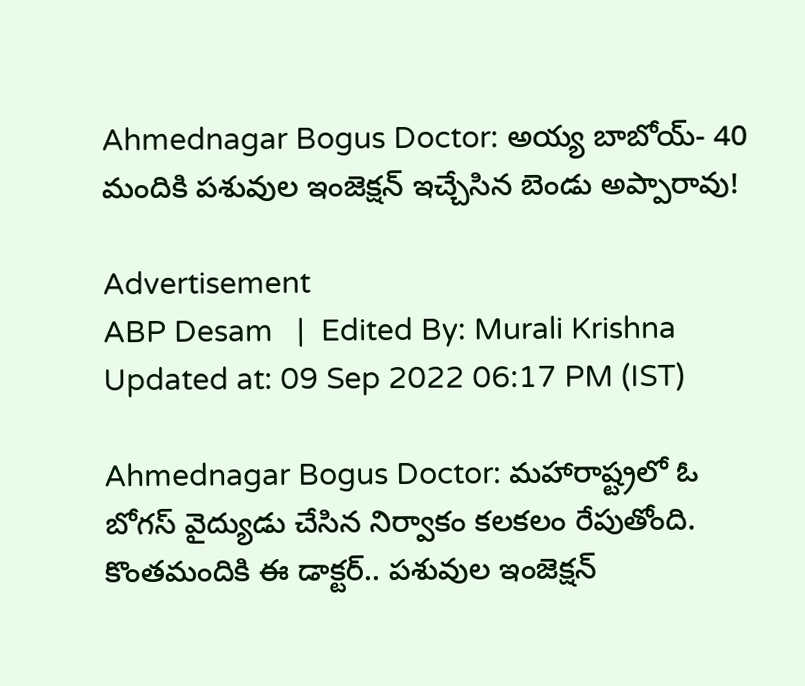Ahmednagar Bogus Doctor: అయ్య బాబోయ్- 40 మందికి పశువుల ఇంజెక్షన్ ఇచ్చేసిన బెండు అప్పారావు!

Advertisement
ABP Desam   |  Edited By: Murali Krishna Updated at: 09 Sep 2022 06:17 PM (IST)

Ahmednagar Bogus Doctor: మహారాష్ట్రలో ఓ బోగస్ వైద్యుడు చేసిన నిర్వాకం కలకలం రేపుతోంది. కొంతమందికి ఈ డాక్టర్.. పశువుల ఇంజెక్షన్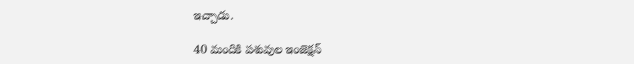ఇచ్చాడు.

40 మందికి పశువుల ఇంజెక్షన్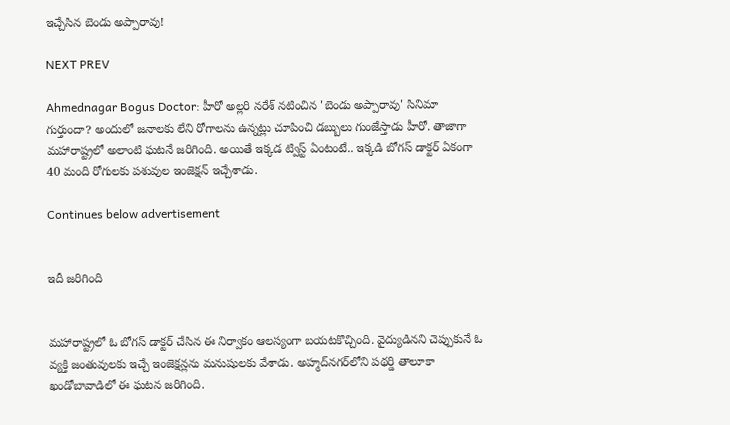ఇచ్చేసిన బెండు అప్పారావు!

NEXT PREV

Ahmednagar Bogus Doctor: హీరో అల్లరి నరేశ్ నటించిన 'బెండు అప్పారావు' సినిమా గుర్తుందా? అందులో జనాలకు లేని రోగాలను ఉన్నట్లు చూపించి డబ్బులు గుంజేస్తాడు హీరో. తాజాగా మహారాష్ట్రలో అలాంటి ఘటనే జరిగింది. అయితే ఇక్కడ ట్విస్ట్ ఏంటంటే.. ఇక్కడి బోగస్ డాక్టర్ ఏకంగా 40 మంది రోగులకు పశువుల ఇంజెక్షన్ ఇచ్చేశాడు.

Continues below advertisement


ఇదీ జరిగింది


మహారాష్ట్రలో ఓ బోగస్ డాక్టర్ చేసిన ఈ నిర్వాకం ఆలస్యంగా బయటకొచ్చింది. వైద్యుడినని చెప్పుకునే ఓ వ్యక్తి జంతువులకు ఇచ్చే ఇంజెక్షన్లను మనుషులకు వేశాడు. అహ్మద్‌నగర్‌లోని పథర్డి తాలూకా ఖండోబావాడిలో ఈ ఘటన జరిగింది.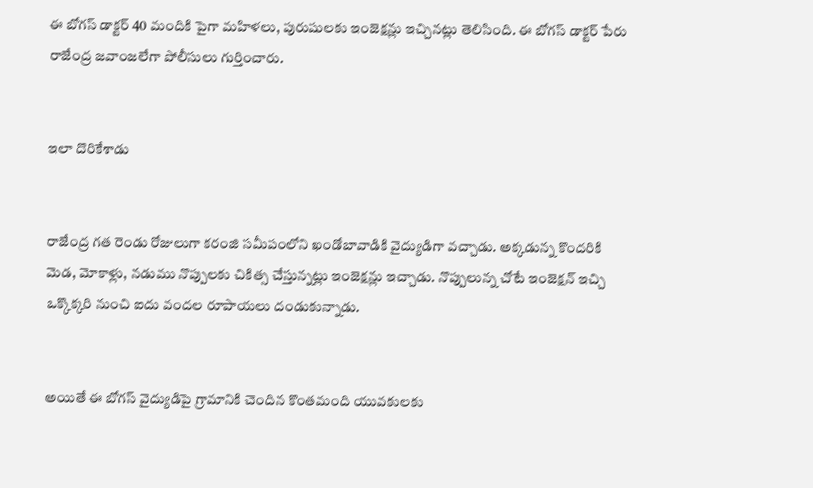ఈ బోగస్ డాక్టర్ 40 మందికి పైగా మహిళలు, పురుషులకు ఇంజెక్షన్లు ఇచ్చినట్లు తెలిసింది. ఈ బోగస్ డాక్టర్ పేరు రాజేంద్ర జవాంజలేగా పోలీసులు గుర్తించారు.


ఇలా దొరికేశాడు


రాజేంద్ర గత రెండు రోజులుగా కరంజి సమీపంలోని ఖండోబావాడికి వైద్యుడిగా వచ్చాడు. అక్కడున్న కొందరికి మెడ, మోకాళ్లు, నడుము నొప్పులకు చికిత్స చేస్తున్నట్లు ఇంజెక్షన్లు ఇచ్చాడు. నొప్పులున్న చోటే ఇంజెక్షన్ ఇచ్చి ఒక్కొక్కరి నుంచి ఐదు వందల రూపాయలు దండుకున్నాడు.


అయితే ఈ బోగస్ వైద్యుడిపై గ్రామానికి చెందిన కొంతమంది యువకులకు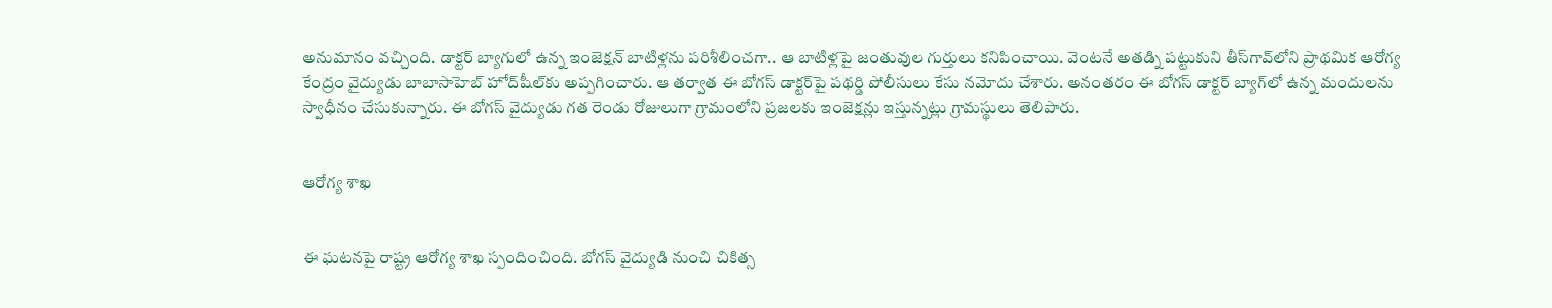అనుమానం వచ్చింది. డాక్టర్ బ్యాగులో ఉన్న ఇంజెక్షన్ బాటిళ్లను పరిశీలించగా.. ఆ బాటిళ్లపై జంతువుల గుర్తులు కనిపించాయి. వెంటనే అతడ్ని పట్టుకుని తీస్‌గావ్‌లోని ప్రాథమిక ఆరోగ్య కేంద్రం వైద్యుడు బాబాసాహెబ్ హోద్‌షీల్‌కు అప్పగించారు. ఆ తర్వాత ఈ బోగస్ డాక్టర్‌పై పథర్డి పోలీసులు కేసు నమోదు చేశారు. అనంతరం ఈ బోగస్ డాక్టర్ బ్యాగ్‌లో ఉన్న మందులను స్వాధీనం చేసుకున్నారు. ఈ బోగస్ వైద్యుడు గత రెండు రోజులుగా గ్రామంలోని ప్రజలకు ఇంజెక్షన్లు ఇస్తున్నట్లు గ్రామస్థులు తెలిపారు.


ఆరోగ్య శాఖ


ఈ ఘటనపై రాష్ట్ర ఆరోగ్య శాఖ స్పందించింది. బోగస్ వైద్యుడి నుంచి చికిత్స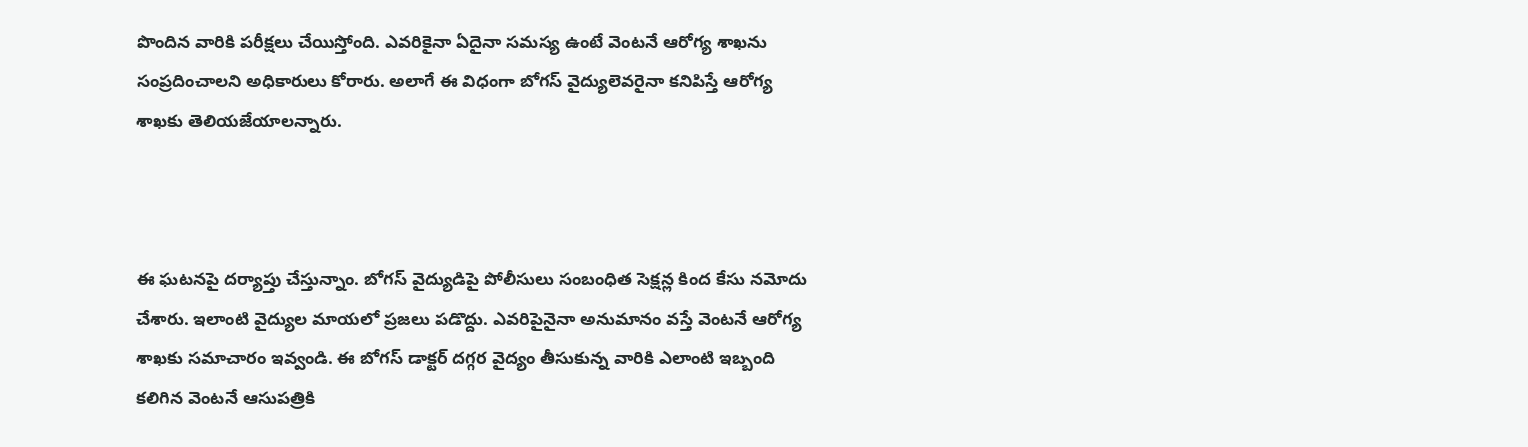పొందిన వారికి పరీక్షలు చేయిస్తోంది. ఎవరికైనా ఏదైనా సమస్య ఉంటే వెంటనే ఆరోగ్య శాఖను సంప్రదించాలని అధికారులు కోరారు. అలాగే ఈ విధంగా బోగస్ వైద్యులెవరైనా కనిపిస్తే ఆరోగ్య శాఖకు తెలియజేయాలన్నారు.



ఈ ఘటనపై దర్యాప్తు చేస్తున్నాం. బోగస్ వైద్యుడిపై పోలీసులు సంబంధిత సెక్షన్ల కింద కేసు నమోదు చేశారు. ఇలాంటి వైద్యుల మాయలో ప్రజలు పడొద్దు. ఎవరిపైనైనా అనుమానం వస్తే వెంటనే ఆరోగ్య శాఖకు సమాచారం ఇవ్వండి. ఈ బోగస్ డాక్టర్ దగ్గర వైద్యం తీసుకున్న వారికి ఎలాంటి ఇబ్బంది కలిగిన వెంటనే ఆసుపత్రికి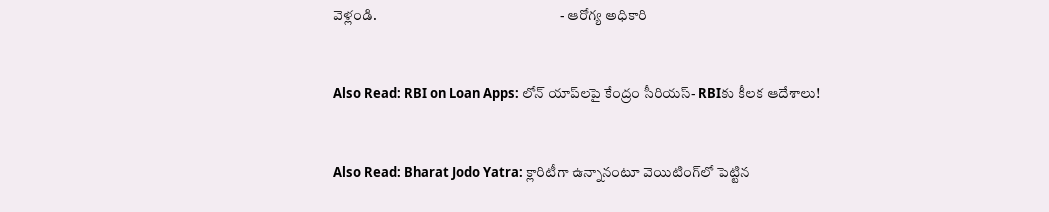వెళ్లండి.                                                                - ఆరోగ్య అధికారి


Also Read: RBI on Loan Apps: లోన్‌ యాప్‌లపై కేంద్రం సీరియస్- RBIకు కీలక ఆదేశాలు!


Also Read: Bharat Jodo Yatra: క్లారిటీగా ఉన్నానంటూ వెయిటింగ్‌లో పెట్టిన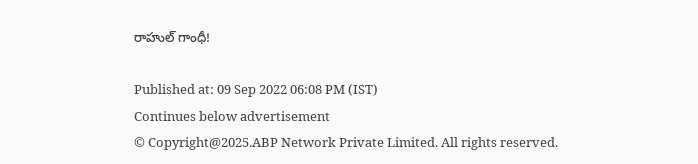రాహుల్ గాంధీ!

Published at: 09 Sep 2022 06:08 PM (IST)
Continues below advertisement
© Copyright@2025.ABP Network Private Limited. All rights reserved.